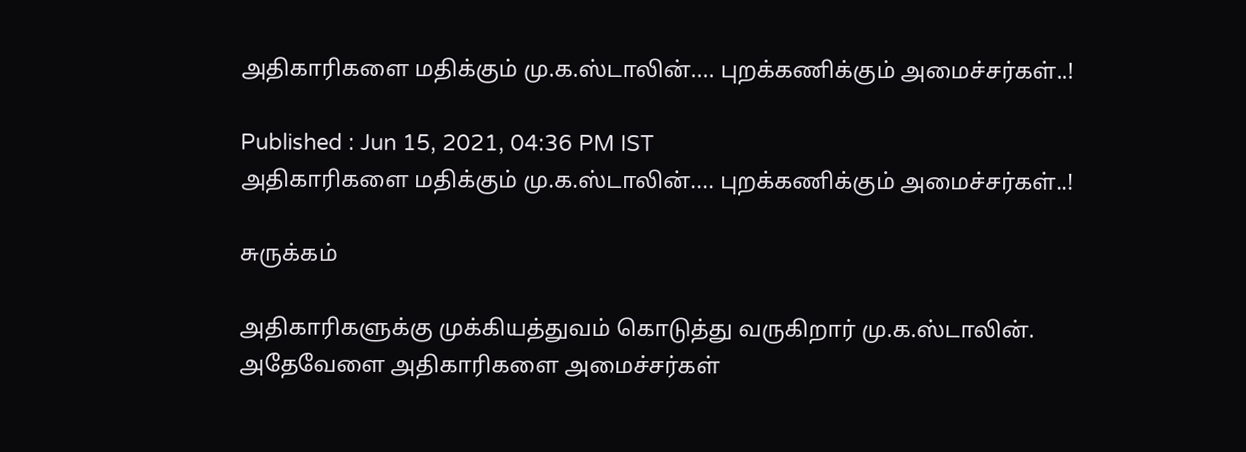அதிகாரிகளை மதிக்கும் மு.க.ஸ்டாலின்.... புறக்கணிக்கும் அமைச்சர்கள்..!

Published : Jun 15, 2021, 04:36 PM IST
அதிகாரிகளை மதிக்கும் மு.க.ஸ்டாலின்.... புறக்கணிக்கும் அமைச்சர்கள்..!

சுருக்கம்

அதிகாரிகளுக்கு முக்கியத்துவம் கொடுத்து வருகிறார் மு.க.ஸ்டாலின். அதேவேளை அதிகாரிகளை அமைச்சர்கள்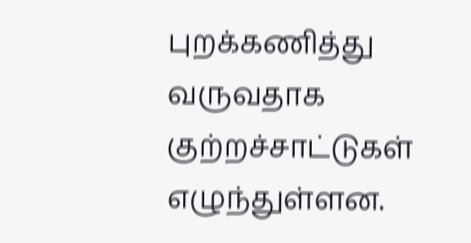புறக்கணித்து வருவதாக குற்றச்சாட்டுகள் எழுந்துள்ளன.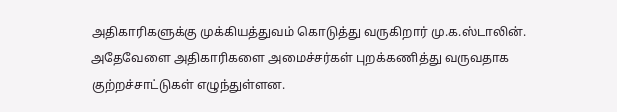அதிகாரிகளுக்கு முக்கியத்துவம் கொடுத்து வருகிறார் மு.க.ஸ்டாலின். அதேவேளை அதிகாரிகளை அமைச்சர்கள் புறக்கணித்து வருவதாக குற்றச்சாட்டுகள் எழுந்துள்ளன.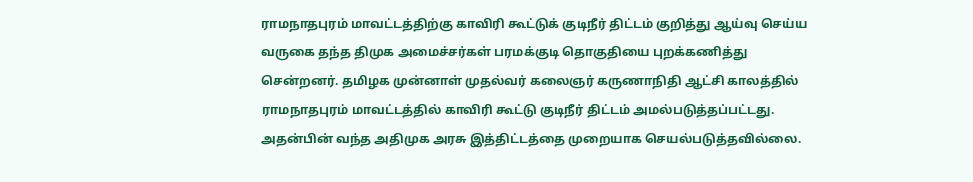ராமநாதபுரம் மாவட்டத்திற்கு காவிரி கூட்டுக் குடிநீர் திட்டம் குறித்து ஆய்வு செய்ய வருகை தந்த திமுக அமைச்சர்கள் பரமக்குடி தொகுதியை புறக்கணித்து சென்றனர். தமிழக முன்னாள் முதல்வர் கலைஞர் கருணாநிதி ஆட்சி காலத்தில் ராமநாதபுரம் மாவட்டத்தில் காவிரி கூட்டு குடிநீர் திட்டம் அமல்படுத்தப்பட்டது. அதன்பின் வந்த அதிமுக அரசு இத்திட்டத்தை முறையாக செயல்படுத்தவில்லை.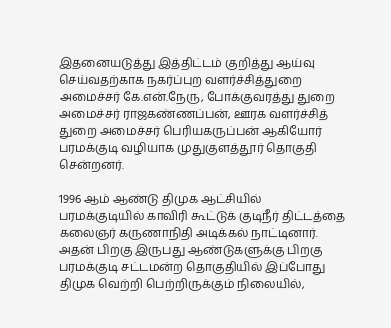இதனையடுத்து இத்திட்டம் குறித்து ஆய்வு செய்வதற்காக நகர்ப்புற வளர்ச்சித்துறை அமைச்சர் கே.என்.நேரு, போக்குவரத்து துறை அமைச்சர் ராஜகண்ணப்பன், ஊரக வளர்ச்சித் துறை அமைச்சர் பெரியகருப்பன் ஆகியோர் பரமக்குடி வழியாக முதுகுளத்தூர் தொகுதி சென்றனர்.

1996 ஆம் ஆண்டு திமுக ஆட்சியில் பரமக்குடியில் காவிரி கூட்டுக் குடிநீர் திட்டத்தை கலைஞர் கருணாநிதி அடிக்கல் நாட்டினார். அதன் பிறகு இருபது ஆண்டுகளுக்கு பிறகு பரமக்குடி சட்டமன்ற தொகுதியில் இப்போது திமுக வெற்றி பெற்றிருக்கும் நிலையில்,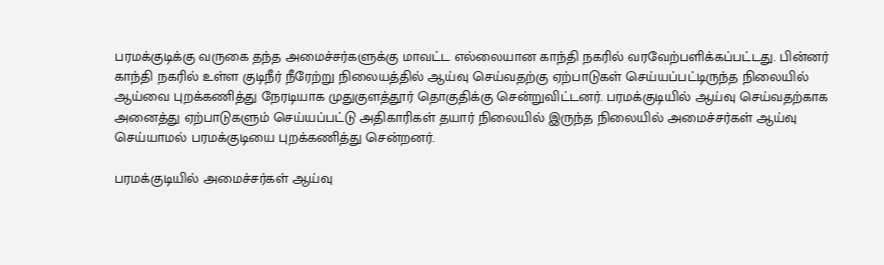பரமக்குடிக்கு வருகை தந்த அமைச்சர்களுக்கு மாவட்ட எல்லையான காந்தி நகரில் வரவேற்பளிக்கப்பட்டது. பின்னர் காந்தி நகரில் உள்ள குடிநீர் நீரேற்று நிலையத்தில் ஆய்வு செய்வதற்கு ஏற்பாடுகள் செய்யப்பட்டிருந்த நிலையில் ஆய்வை புறக்கணித்து நேரடியாக முதுகுளத்தூர் தொகுதிக்கு சென்றுவிட்டனர். பரமக்குடியில் ஆய்வு செய்வதற்காக அனைத்து ஏற்பாடுகளும் செய்யப்பட்டு அதிகாரிகள் தயார் நிலையில் இருந்த நிலையில் அமைச்சர்கள் ஆய்வு செய்யாமல் பரமக்குடியை புறக்கணித்து சென்றனர்.

பரமக்குடியில் அமைச்சர்கள் ஆய்வு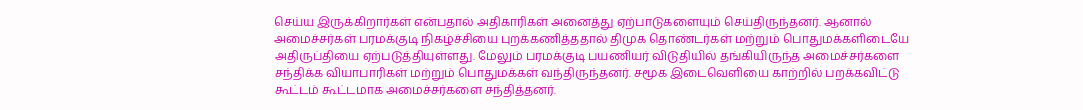செய்ய இருக்கிறார்கள் என்பதால் அதிகாரிகள் அனைத்து ஏற்பாடுகளையும் செய்திருந்தனர். ஆனால் அமைச்சர்கள் பரமக்குடி நிகழ்ச்சியை புறக்கணித்ததால் திமுக தொண்டர்கள் மற்றும் பொதுமக்களிடையே அதிருப்தியை ஏற்படுத்தியுள்ளது. மேலும் பரமக்குடி பயணியர் விடுதியில் தங்கியிருந்த அமைச்சர்களை சந்திக்க வியாபாரிகள் மற்றும் பொதுமக்கள் வந்திருந்தனர். சமூக இடைவெளியை காற்றில் பறக்கவிட்டு கூட்டம் கூட்டமாக அமைச்சர்களை சந்தித்தனர்.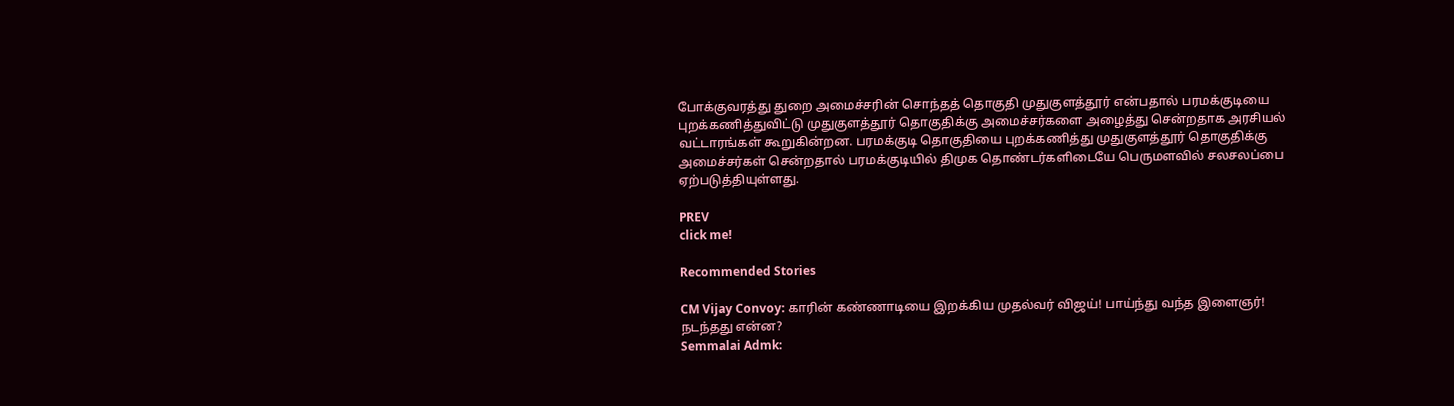போக்குவரத்து துறை அமைச்சரின் சொந்தத் தொகுதி முதுகுளத்தூர் என்பதால் பரமக்குடியை புறக்கணித்துவிட்டு முதுகுளத்தூர் தொகுதிக்கு அமைச்சர்களை அழைத்து சென்றதாக அரசியல் வட்டாரங்கள் கூறுகின்றன. பரமக்குடி தொகுதியை புறக்கணித்து முதுகுளத்தூர் தொகுதிக்கு அமைச்சர்கள் சென்றதால் பரமக்குடியில் திமுக தொண்டர்களிடையே பெருமளவில் சலசலப்பை ஏற்படுத்தியுள்ளது.

PREV
click me!

Recommended Stories

CM Vijay Convoy: காரின் கண்ணாடியை இறக்கிய முதல்வர் விஜய்! பாய்ந்து வந்த இளைஞர்! நடந்தது என்ன?
Semmalai Admk: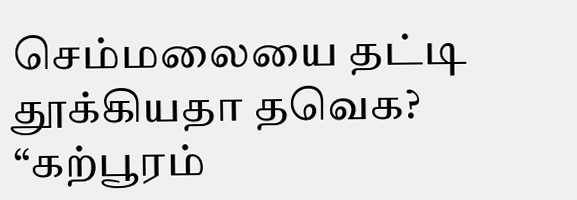செம்மலையை தட்டி தூக்கியதா தவெக? “கற்பூரம்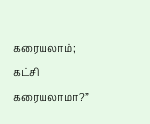கரையலாம்; கட்சி கரையலாமா?”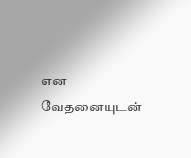என வேதனையுடன்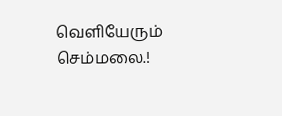வெளியேரும் செம்மலை.!